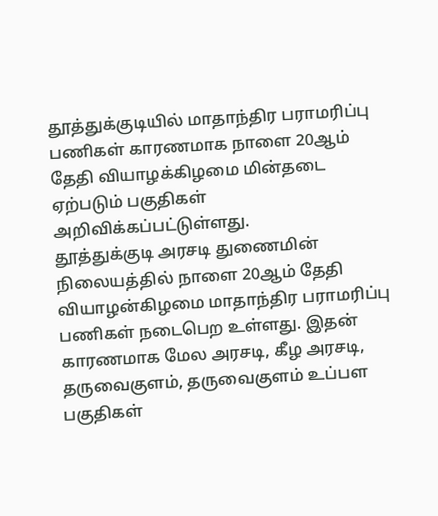தூத்துக்குடியில் மாதாந்திர பராமரிப்பு பணிகள் காரணமாக நாளை 20ஆம் தேதி வியாழக்கிழமை மின்தடை ஏற்படும் பகுதிகள் அறிவிக்கப்பட்டுள்ளது.
தூத்துக்குடி அரசடி துணைமின் நிலையத்தில் நாளை 20ஆம் தேதி வியாழன்கிழமை மாதாந்திர பராமரிப்பு பணிகள் நடைபெற உள்ளது. இதன் காரணமாக மேல அரசடி, கீழ அரசடி, தருவைகுளம், தருவைகுளம் உப்பள பகுதிகள்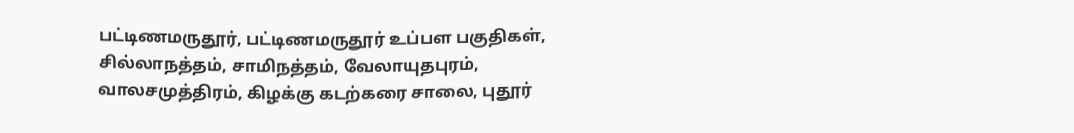பட்டிணமருதூர், பட்டிணமருதூர் உப்பள பகுதிகள், சில்லாநத்தம், சாமிநத்தம், வேலாயுதபுரம், வாலசமுத்திரம், கிழக்கு கடற்கரை சாலை, புதூர்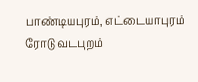பாண்டியபுரம், எட்டையாபுரம் ரோடு வடபுறம்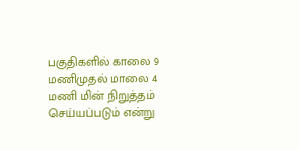பகுதிகளில் காலை 9 மணிமுதல் மாலை 4 மணி மின் நிறுத்தம் செய்யப்படும் என்று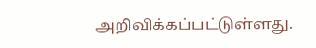அறிவிக்கப்பட்டுள்ளது.